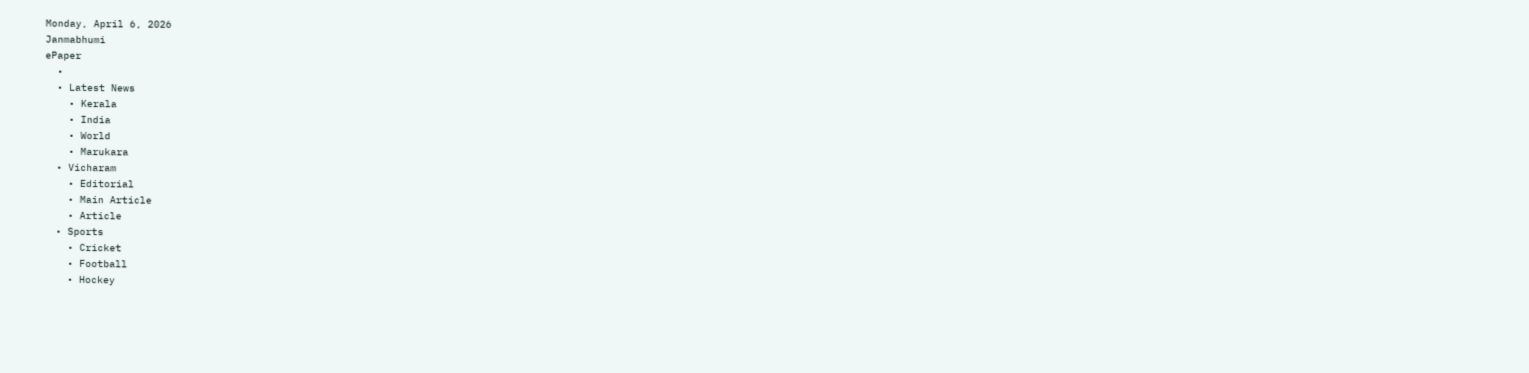Monday, April 6, 2026
Janmabhumi
ePaper
  •
  • Latest News
    • Kerala
    • India
    • World
    • Marukara
  • Vicharam
    • Editorial
    • Main Article
    • Article
  • Sports
    • Cricket
    • Football
    • Hockey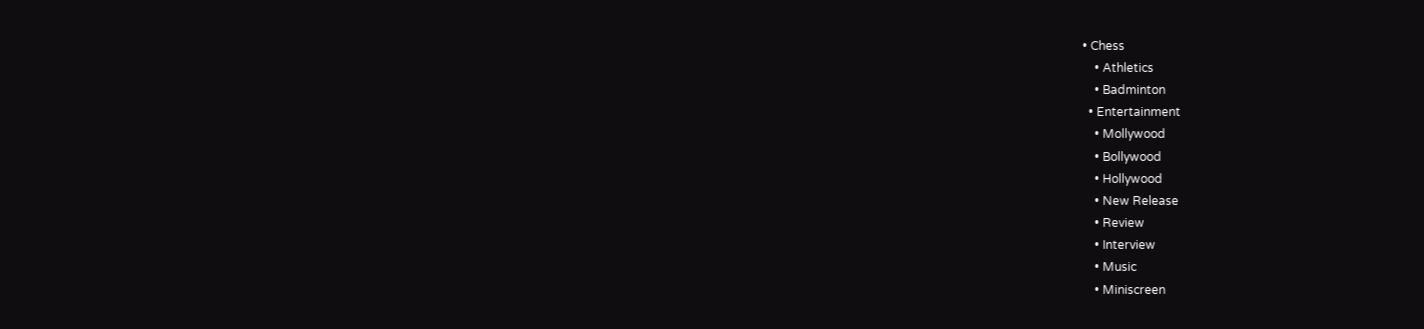• Chess
    • Athletics
    • Badminton
  • Entertainment
    • Mollywood
    • Bollywood
    • Hollywood
    • New Release
    • Review
    • Interview
    • Music
    • Miniscreen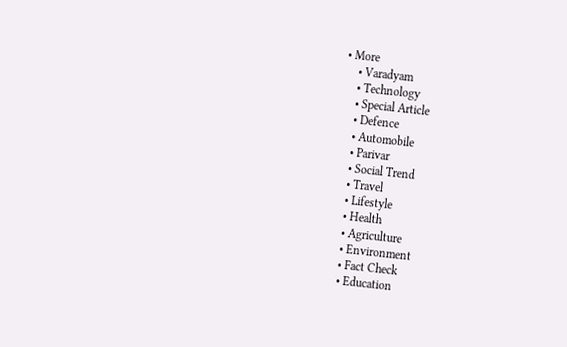• More
    • Varadyam
    • Technology
    • Special Article
    • Defence
    • Automobile
    • Parivar
    • Social Trend
    • Travel
    • Lifestyle
    • Health
    • Agriculture
    • Environment
    • Fact Check
    • Education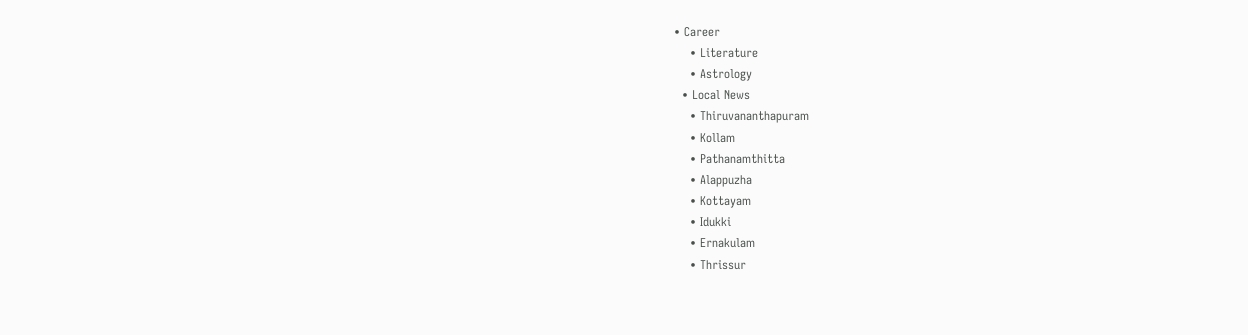• Career
    • Literature
    • Astrology
  • Local News
    • Thiruvananthapuram
    • Kollam
    • Pathanamthitta
    • Alappuzha
    • Kottayam
    • Idukki
    • Ernakulam
    • Thrissur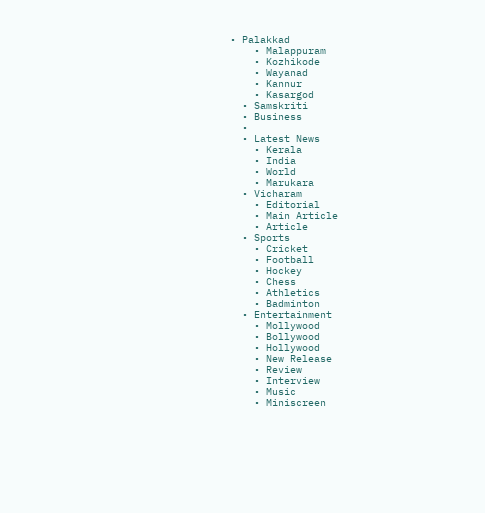• Palakkad
    • Malappuram
    • Kozhikode
    • Wayanad
    • Kannur
    • Kasargod
  • Samskriti
  • Business
  •
  • Latest News
    • Kerala
    • India
    • World
    • Marukara
  • Vicharam
    • Editorial
    • Main Article
    • Article
  • Sports
    • Cricket
    • Football
    • Hockey
    • Chess
    • Athletics
    • Badminton
  • Entertainment
    • Mollywood
    • Bollywood
    • Hollywood
    • New Release
    • Review
    • Interview
    • Music
    • Miniscreen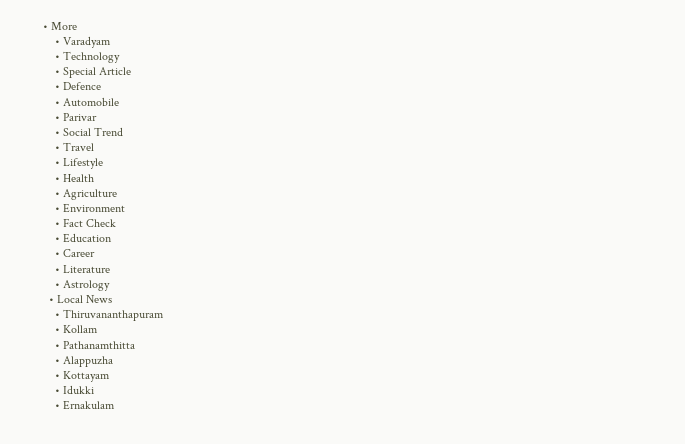• More
    • Varadyam
    • Technology
    • Special Article
    • Defence
    • Automobile
    • Parivar
    • Social Trend
    • Travel
    • Lifestyle
    • Health
    • Agriculture
    • Environment
    • Fact Check
    • Education
    • Career
    • Literature
    • Astrology
  • Local News
    • Thiruvananthapuram
    • Kollam
    • Pathanamthitta
    • Alappuzha
    • Kottayam
    • Idukki
    • Ernakulam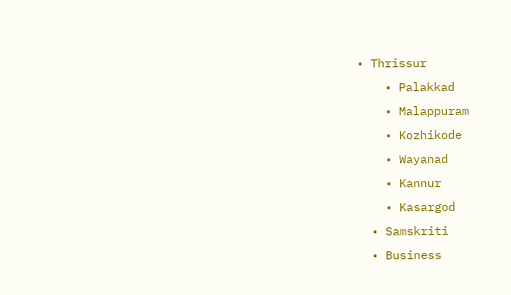• Thrissur
    • Palakkad
    • Malappuram
    • Kozhikode
    • Wayanad
    • Kannur
    • Kasargod
  • Samskriti
  • Business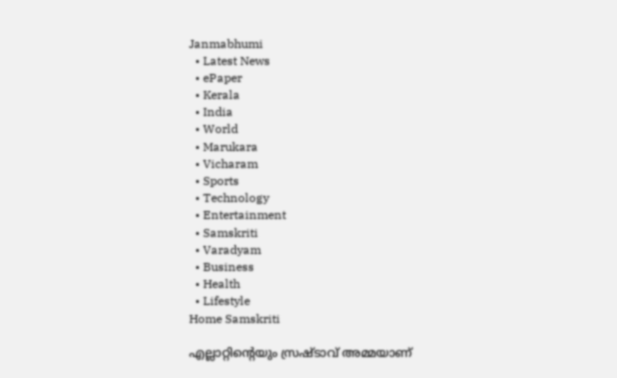Janmabhumi
  • Latest News
  • ePaper
  • Kerala
  • India
  • World
  • Marukara
  • Vicharam
  • Sports
  • Technology
  • Entertainment
  • Samskriti
  • Varadyam
  • Business
  • Health
  • Lifestyle
Home Samskriti

എല്ലാറ്റിന്റെയും സ്രഷ്ടാവ് അമ്മയാണ്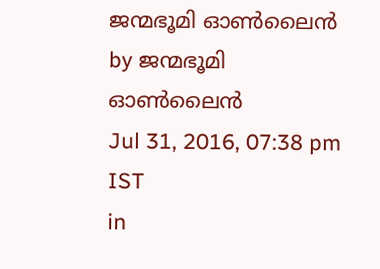ജന്മഭൂമി ഓണ്‍ലൈന്‍ by ജന്മഭൂമി ഓണ്‍ലൈന്‍
Jul 31, 2016, 07:38 pm IST
in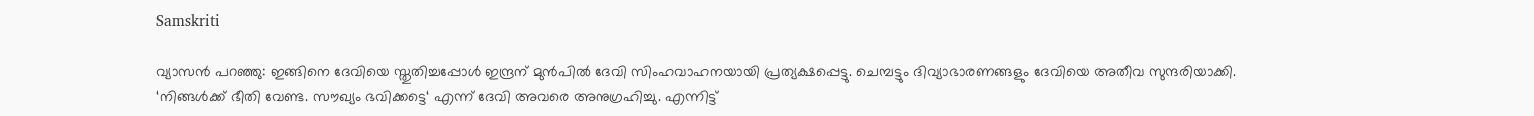Samskriti

വ്യാസൻ പറഞ്ഞു: ഇങ്ങിനെ ദേവിയെ സ്തുതിച്ചപ്പോൾ ഇന്ദ്രന് മുൻപിൽ ദേവി സിംഹവാഹനയായി പ്രത്യക്ഷപ്പെട്ടു. ചെമ്പട്ടും ദിവ്യാഭാരണങ്ങളും ദേവിയെ അതീവ സുന്ദരിയാക്കി. ‘നിങ്ങൾക്ക് ഭീതി വേണ്ട. സൗഖ്യം ഭവിക്കട്ടെ‘ എന്ന് ദേവി അവരെ അനുഗ്രഹിച്ചു. എന്നിട്ട്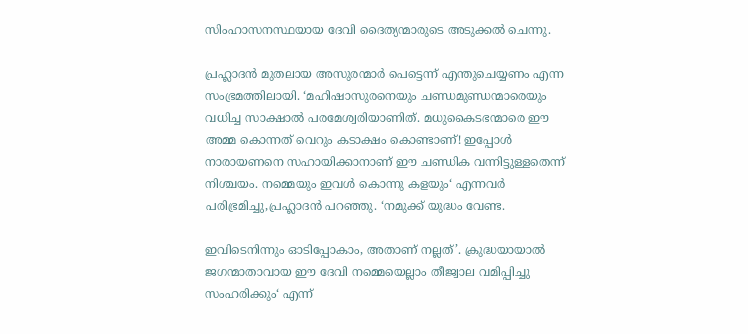സിംഹാസനസ്ഥയായ ദേവി ദൈത്യന്മാരുടെ അടുക്കൽ ചെന്നു.

പ്രഹ്ലാദൻ മുതലായ അസുരന്മാർ പെട്ടെന്ന് എന്തുചെയ്യണം എന്ന സംഭ്രമത്തിലായി. ‘മഹിഷാസുരനെയും ചണ്ഡമുണ്ഡന്മാരെയും വധിച്ച സാക്ഷാൽ പരമേശ്വരിയാണിത്. മധുകൈടഭന്മാരെ ഈ അമ്മ കൊന്നത് വെറും കടാക്ഷം കൊണ്ടാണ്! ഇപ്പോൾ നാരായണനെ സഹായിക്കാനാണ് ഈ ചണ്ഡിക വന്നിട്ടുള്ളതെന്ന് നിശ്ചയം. നമ്മെയും ഇവൾ കൊന്നു കളയും‘ എന്നവർ പരിഭ്രമിച്ചു,പ്രഹ്ലാദൻ പറഞ്ഞു. ‘നമുക്ക് യുദ്ധം വേണ്ട.

ഇവിടെനിന്നും ഓടിപ്പോകാം, അതാണ് നല്ലത്’. ക്രുദ്ധയായാൽ ജഗന്മാതാവായ ഈ ദേവി നമ്മെയെല്ലാം തീജ്വാല വമിപ്പിച്ചു സംഹരിക്കും‘ എന്ന്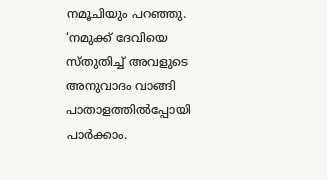നമൂചിയും പറഞ്ഞു. ‘നമുക്ക് ദേവിയെ സ്തുതിച്ച് അവളുടെ അനുവാദം വാങ്ങി പാതാളത്തിൽപ്പോയി പാർക്കാം.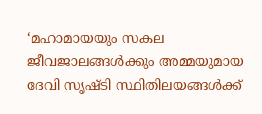‘മഹാമായയും സകല ജീവജാലങ്ങൾക്കും അമ്മയുമായ ദേവി സൃഷ്ടി സ്ഥിതിലയങ്ങൾക്ക്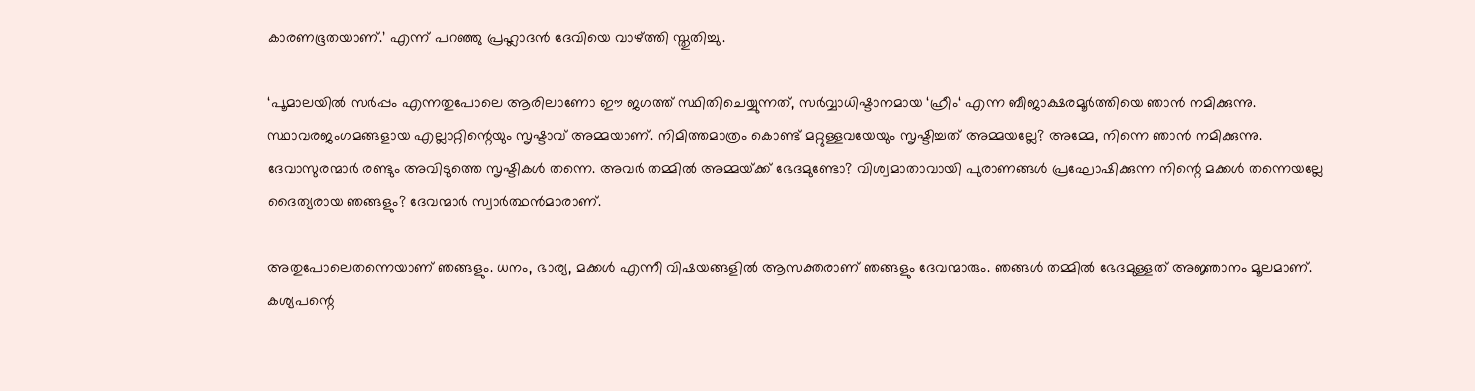കാരണഭൂതയാണ്.’ എന്ന് പറഞ്ഞു പ്രഹ്ലാദൻ ദേവിയെ വാഴ്‌ത്തി സ്തുതിച്ചു.

‘പൂമാലയിൽ സർപ്പം എന്നതുപോലെ ആരിലാണോ ഈ ജഗത്ത് സ്ഥിതിചെയ്യുന്നത്, സർവ്വാധിഷ്ടാനമായ ‘ഹ്രീം‘ എന്ന ബീജാക്ഷരമൂർത്തിയെ ഞാൻ നമിക്കുന്നു. സ്ഥാവരജംഗമങ്ങളായ എല്ലാറ്റിന്റെയും സൃഷ്ടാവ് അമ്മയാണ്. നിമിത്തമാത്രം കൊണ്ട് മറ്റുള്ളവയേയും സൃഷ്ടിച്ചത് അമ്മയല്ലേ? അമ്മേ, നിന്നെ ഞാൻ നമിക്കുന്നു. ദേവാസുരന്മാർ രണ്ടും അവിടുത്തെ സൃഷ്ടികൾ തന്നെ. അവർ തമ്മിൽ അമ്മയ്‌ക്ക് ഭേദമുണ്ടോ? വിശ്വമാതാവായി പുരാണങ്ങൾ പ്രഘോഷിക്കുന്ന നിന്റെ മക്കൾ തന്നെയല്ലേ ദൈത്യരായ ഞങ്ങളും? ദേവന്മാർ സ്വാർത്ഥൻമാരാണ്.

അതുപോലെതന്നെയാണ് ഞങ്ങളും. ധനം, ഭാര്യ, മക്കൾ എന്നീ വിഷയങ്ങളിൽ ആസക്തരാണ് ഞങ്ങളും ദേവന്മാരും. ഞങ്ങൾ തമ്മിൽ ഭേദമുള്ളത് അജ്ഞാനം മൂലമാണ്. കശ്യപന്റെ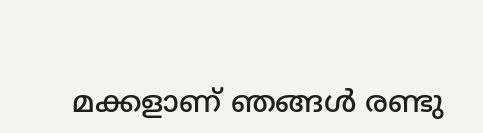മക്കളാണ് ഞങ്ങൾ രണ്ടു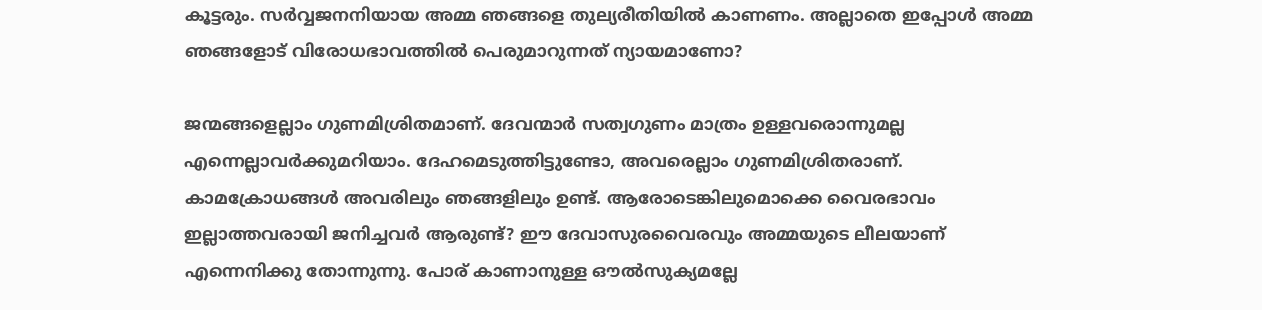കൂട്ടരും. സർവ്വജനനിയായ അമ്മ ഞങ്ങളെ തുല്യരീതിയിൽ കാണണം. അല്ലാതെ ഇപ്പോൾ അമ്മ ഞങ്ങളോട് വിരോധഭാവത്തിൽ പെരുമാറുന്നത് ന്യായമാണോ?

ജന്മങ്ങളെല്ലാം ഗുണമിശ്രിതമാണ്. ദേവന്മാർ സത്വഗുണം മാത്രം ഉള്ളവരൊന്നുമല്ല എന്നെല്ലാവർക്കുമറിയാം. ദേഹമെടുത്തിട്ടുണ്ടോ, അവരെല്ലാം ഗുണമിശ്രിതരാണ്. കാമക്രോധങ്ങൾ അവരിലും ഞങ്ങളിലും ഉണ്ട്. ആരോടെങ്കിലുമൊക്കെ വൈരഭാവം ഇല്ലാത്തവരായി ജനിച്ചവർ ആരുണ്ട്? ഈ ദേവാസുരവൈരവും അമ്മയുടെ ലീലയാണ് എന്നെനിക്കു തോന്നുന്നു. പോര് കാണാനുള്ള ഔൽസുക്യമല്ലേ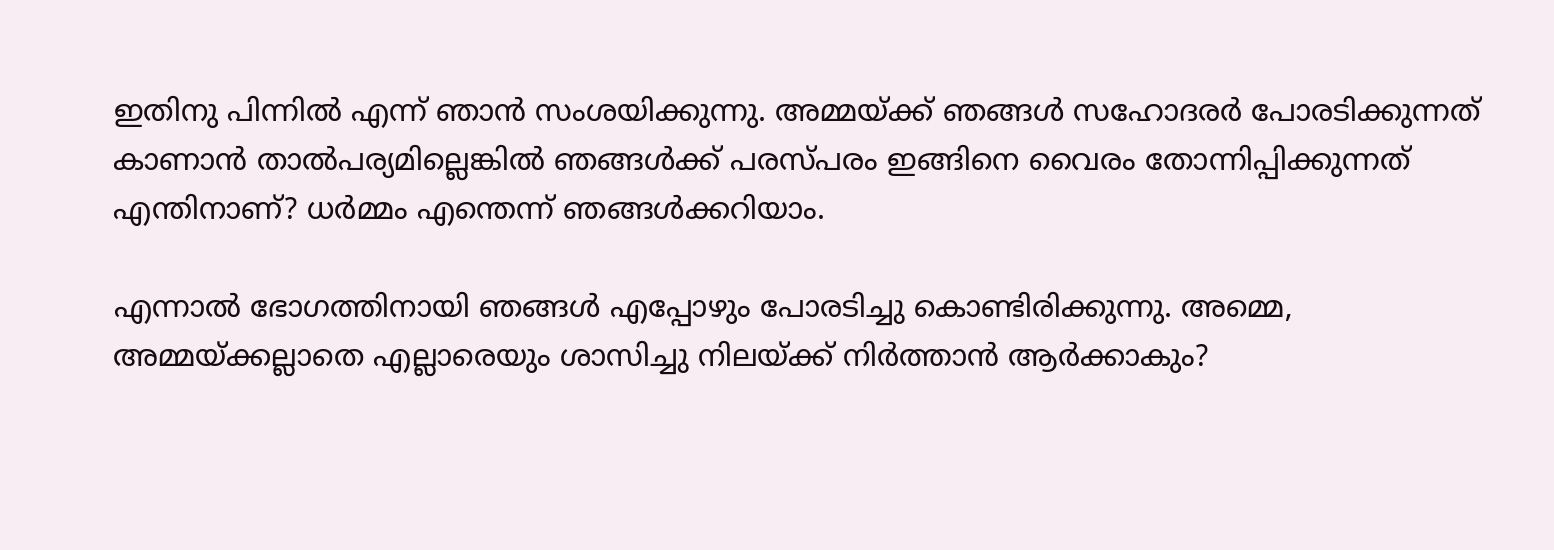ഇതിനു പിന്നിൽ എന്ന് ഞാൻ സംശയിക്കുന്നു. അമ്മയ്‌ക്ക് ഞങ്ങൾ സഹോദരർ പോരടിക്കുന്നത് കാണാൻ താൽപര്യമില്ലെങ്കിൽ ഞങ്ങൾക്ക് പരസ്പരം ഇങ്ങിനെ വൈരം തോന്നിപ്പിക്കുന്നത് എന്തിനാണ്? ധർമ്മം എന്തെന്ന് ഞങ്ങൾക്കറിയാം.

എന്നാൽ ഭോഗത്തിനായി ഞങ്ങൾ എപ്പോഴും പോരടിച്ചു കൊണ്ടിരിക്കുന്നു. അമ്മെ, അമ്മയ്‌ക്കല്ലാതെ എല്ലാരെയും ശാസിച്ചു നിലയ്‌ക്ക് നിർത്താൻ ആർക്കാകും?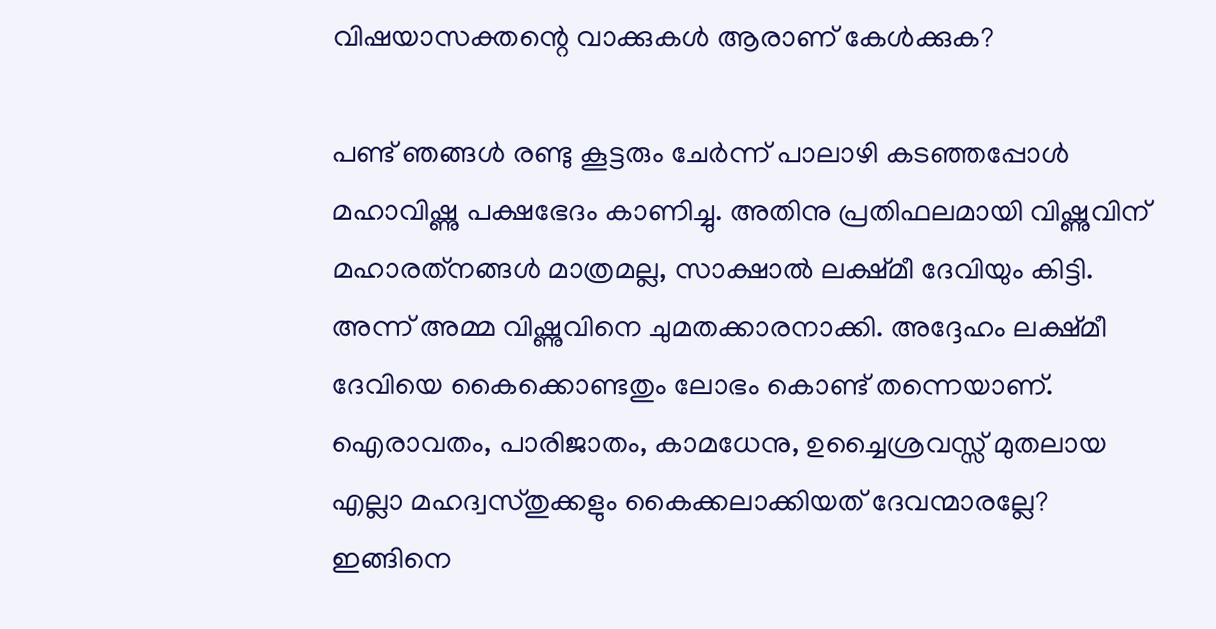വിഷയാസക്തന്റെ വാക്കുകൾ ആരാണ് കേൾക്കുക?

പണ്ട് ഞങ്ങൾ രണ്ടു കൂട്ടരും ചേർന്ന് പാലാഴി കടഞ്ഞപ്പോൾ മഹാവിഷ്ണു പക്ഷഭേദം കാണിച്ചു. അതിനു പ്രതിഫലമായി വിഷ്ണുവിന് മഹാരത്‌നങ്ങൾ മാത്രമല്ല, സാക്ഷാൽ ലക്ഷ്മീ ദേവിയും കിട്ടി. അന്ന് അമ്മ വിഷ്ണുവിനെ ചുമതക്കാരനാക്കി. അദ്ദേഹം ലക്ഷ്മീ ദേവിയെ കൈക്കൊണ്ടതും ലോഭം കൊണ്ട് തന്നെയാണ്. ഐരാവതം, പാരിജാതം, കാമധേനു, ഉച്ചൈശ്രവസ്സ് മുതലായ എല്ലാ മഹദ്വസ്തുക്കളും കൈക്കലാക്കിയത് ദേവന്മാരല്ലേ? ഇങ്ങിനെ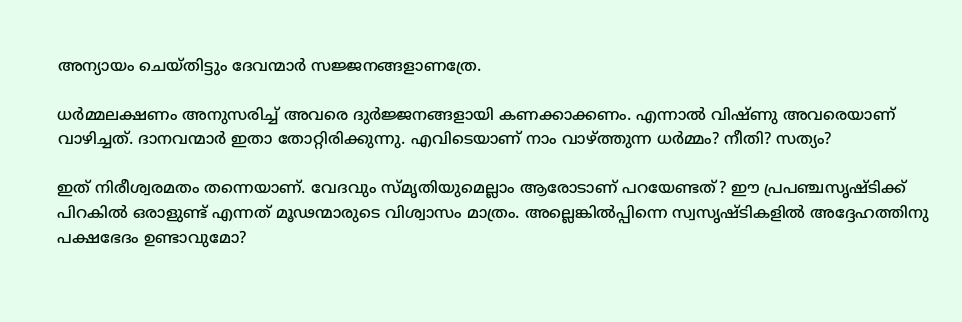അന്യായം ചെയ്തിട്ടും ദേവന്മാർ സജ്ജനങ്ങളാണത്രേ.

ധർമ്മലക്ഷണം അനുസരിച്ച് അവരെ ദുർജ്ജനങ്ങളായി കണക്കാക്കണം. എന്നാൽ വിഷ്ണു അവരെയാണ് വാഴിച്ചത്. ദാനവന്മാർ ഇതാ തോറ്റിരിക്കുന്നു. എവിടെയാണ് നാം വാഴ്‌ത്തുന്ന ധർമ്മം? നീതി? സത്യം?

ഇത് നിരീശ്വരമതം തന്നെയാണ്. വേദവും സ്മൃതിയുമെല്ലാം ആരോടാണ് പറയേണ്ടത്? ഈ പ്രപഞ്ചസൃഷ്ടിക്ക് പിറകിൽ ഒരാളുണ്ട് എന്നത് മൂഢന്മാരുടെ വിശ്വാസം മാത്രം. അല്ലെങ്കിൽപ്പിന്നെ സ്വസൃഷ്ടികളിൽ അദ്ദേഹത്തിനു പക്ഷഭേദം ഉണ്ടാവുമോ?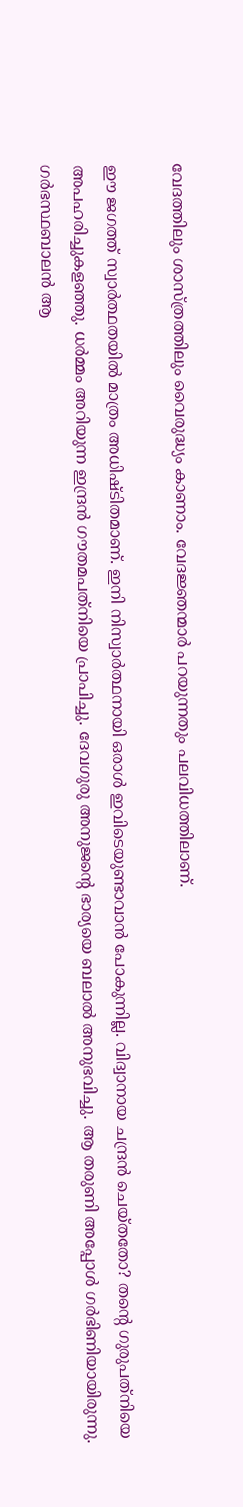വേദത്തിലും ശാസ്ത്രത്തിലും വൈരുദ്ധ്യം കാണാം. വേദജ്ഞന്മാർ പറയുന്നതും പലവിധത്തിലാണ്.

ഈ ജഗത്ത് സ്വാർത്ഥതയിൽ മാത്രം അധിഷ്ടിതമാണ്. ഇനി നിസ്വാർത്ഥനായി ഒരാൾ ഇവിടെയുണ്ടാവാൻ പോകുന്നില്ല. വിദ്വാനായ ചന്ദ്രൻ ചെയ്തതോ? തന്റെ ഗുരുപത്‌നിയെ അപഹരിച്ചുകളഞ്ഞു. ധർമ്മം അറിയുന്ന ഇന്ദ്രൻ ഗൗതമപത്‌നിയെ പ്രാപിച്ചു. ദേവഗുരു അനുജന്റെ ഭാര്യയെ ബലാൽ അനുഭവിച്ചു. ആ തരുണി അപ്പോൾ ഗർഭിണിയായിരുന്നു. ഗർഭസ്ഥബാലൻ ആ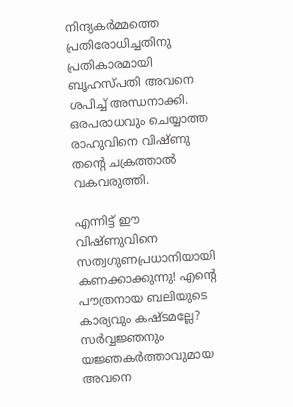നിന്ദ്യകർമ്മത്തെ പ്രതിരോധിച്ചതിനു പ്രതികാരമായി ബൃഹസ്പതി അവനെ ശപിച്ച് അന്ധനാക്കി. ഒരപരാധവും ചെയ്യാത്ത രാഹുവിനെ വിഷ്ണു തന്റെ ചക്രത്താൽ വകവരുത്തി.

എന്നിട്ട് ഈ വിഷ്ണുവിനെ സത്വഗുണപ്രധാനിയായി കണക്കാക്കുന്നു! എന്റെ പൗത്രനായ ബലിയുടെ കാര്യവും കഷ്ടമല്ലേ? സർവ്വജ്ഞനും യജ്ഞകർത്താവുമായ അവനെ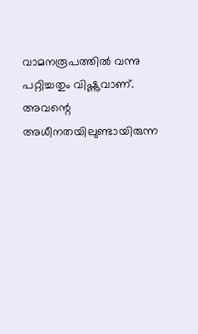വാമനരൂപത്തിൽ വന്നു പറ്റിച്ചതും വിഷ്ണുവാണ്. അവന്റെ അധീനതയിലുണ്ടായിരുന്ന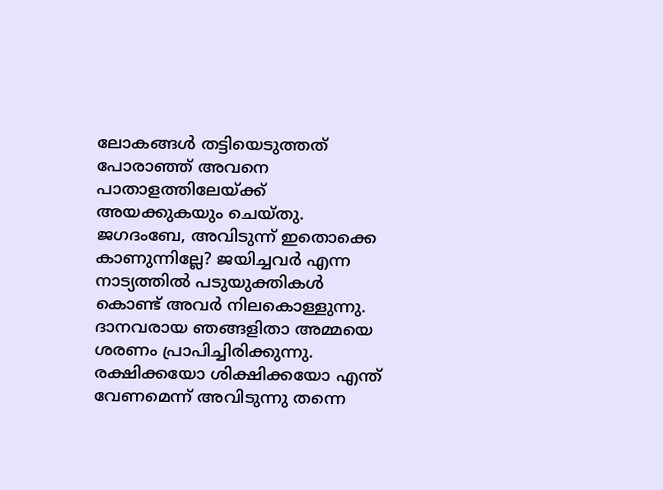ലോകങ്ങൾ തട്ടിയെടുത്തത് പോരാഞ്ഞ് അവനെ പാതാളത്തിലേയ്‌ക്ക് അയക്കുകയും ചെയ്തു. ജഗദംബേ, അവിടുന്ന് ഇതൊക്കെ കാണുന്നില്ലേ? ജയിച്ചവർ എന്ന നാട്യത്തിൽ പടുയുക്തികൾ കൊണ്ട് അവർ നിലകൊള്ളുന്നു. ദാനവരായ ഞങ്ങളിതാ അമ്മയെ ശരണം പ്രാപിച്ചിരിക്കുന്നു. രക്ഷിക്കയോ ശിക്ഷിക്കയോ എന്ത് വേണമെന്ന് അവിടുന്നു തന്നെ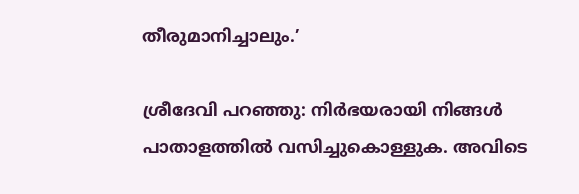തീരുമാനിച്ചാലും.’

ശ്രീദേവി പറഞ്ഞു: നിർഭയരായി നിങ്ങൾ പാതാളത്തിൽ വസിച്ചുകൊള്ളുക. അവിടെ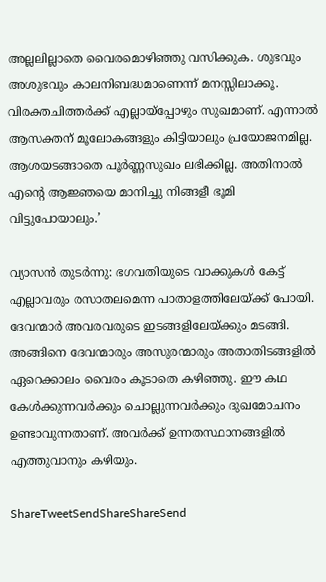അല്ലലില്ലാതെ വൈരമൊഴിഞ്ഞു വസിക്കുക. ശുഭവും അശുഭവും കാലനിബദ്ധമാണെന്ന് മനസ്സിലാക്കൂ. വിരക്തചിത്തർക്ക് എല്ലായ്‌പ്പോഴും സുഖമാണ്. എന്നാൽ ആസക്തന് മൂലോകങ്ങളും കിട്ടിയാലും പ്രയോജനമില്ല. ആശയടങ്ങാതെ പൂർണ്ണസുഖം ലഭിക്കില്ല. അതിനാൽ എന്റെ ആജ്ഞയെ മാനിച്ചു നിങ്ങളീ ഭൂമി വിട്ടുപോയാലും.’

വ്യാസൻ തുടർന്നു: ഭഗവതിയുടെ വാക്കുകൾ കേട്ട് എല്ലാവരും രസാതലമെന്ന പാതാളത്തിലേയ്‌ക്ക് പോയി. ദേവന്മാർ അവരവരുടെ ഇടങ്ങളിലേയ്‌ക്കും മടങ്ങി. അങ്ങിനെ ദേവന്മാരും അസുരന്മാരും അതാതിടങ്ങളിൽ ഏറെക്കാലം വൈരം കൂടാതെ കഴിഞ്ഞു. ഈ കഥ കേൾക്കുന്നവർക്കും ചൊല്ലുന്നവർക്കും ദുഖമോചനം ഉണ്ടാവുന്നതാണ്. അവർക്ക് ഉന്നതസ്ഥാനങ്ങളിൽ എത്തുവാനും കഴിയും.

ShareTweetSendShareShareSend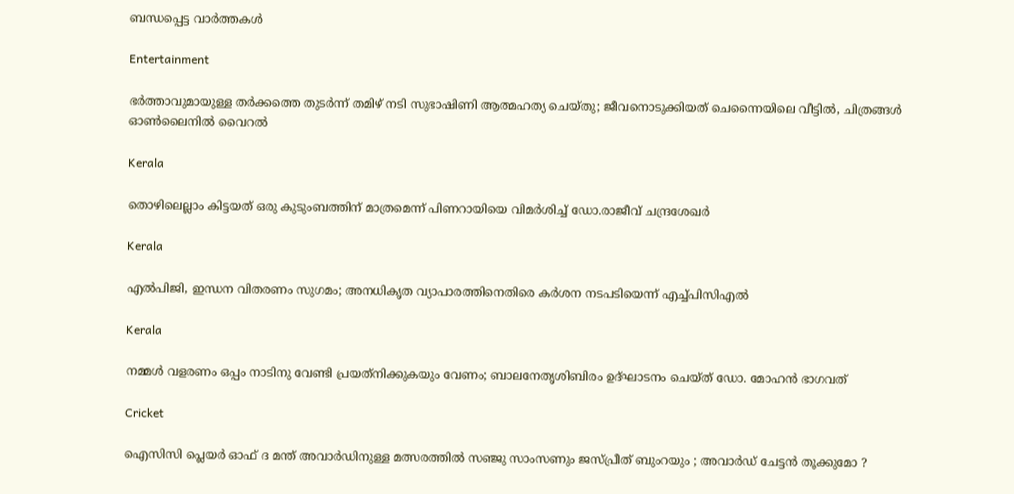ബന്ധപ്പെട്ട വാര്‍ത്തകള്‍

Entertainment

ഭർത്താവുമായുള്ള തർക്കത്തെ തുടർന്ന് തമിഴ് നടി സുഭാഷിണി ആത്മഹത്യ ചെയ്തു; ജീവനൊടുക്കിയത് ചെന്നൈയിലെ വീട്ടിൽ, ചിത്രങ്ങൾ ഓൺലൈനിൽ വൈറൽ

Kerala

തൊഴിലെല്ലാം കിട്ടയത് ഒരു കുടുംബത്തിന് മാത്രമെന്ന് പിണറായിയെ വിമർശിച്ച് ഡോ.രാജീവ് ചന്ദ്രശേഖർ

Kerala

എൽപിജി, ഇന്ധന വിതരണം സുഗമം; അനധികൃത വ്യാപാരത്തിനെതിരെ കർശന നടപടിയെന്ന് എച്ച്പിസിഎൽ

Kerala

നമ്മള്‍ വളരണം ഒപ്പം നാടിനു വേണ്ടി പ്രയത്‌നിക്കുകയും വേണം; ബാലനേതൃശിബിരം ഉദ്ഘാടനം ചെയ്ത് ഡോ. മോഹന്‍ ഭാഗവത്

Cricket

ഐസിസി പ്ലെയർ ഓഫ് ദ മന്ത് അവാർഡിനുള്ള മത്സരത്തിൽ സഞ്ജു സാംസണും ജസ്പ്രീത് ബുംറയും ; അവാർഡ് ചേട്ടൻ തൂക്കുമോ ?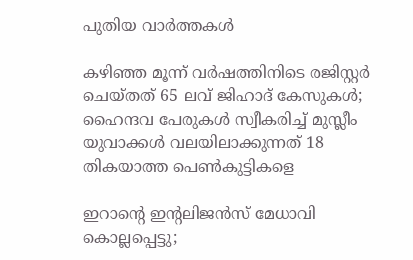പുതിയ വാര്‍ത്തകള്‍

കഴിഞ്ഞ മൂന്ന് വർഷത്തിനിടെ രജിസ്റ്റർ ചെയ്തത് 65 ലവ് ജിഹാദ് കേസുകൾ; ഹൈന്ദവ പേരുകൾ സ്വീകരിച്ച് മുസ്ലീം യുവാക്കൾ വലയിലാക്കുന്നത് 18 തികയാത്ത പെൺകുട്ടികളെ

ഇറാന്റെ ഇന്റലിജൻസ് മേധാവി കൊല്ലപ്പെട്ടു;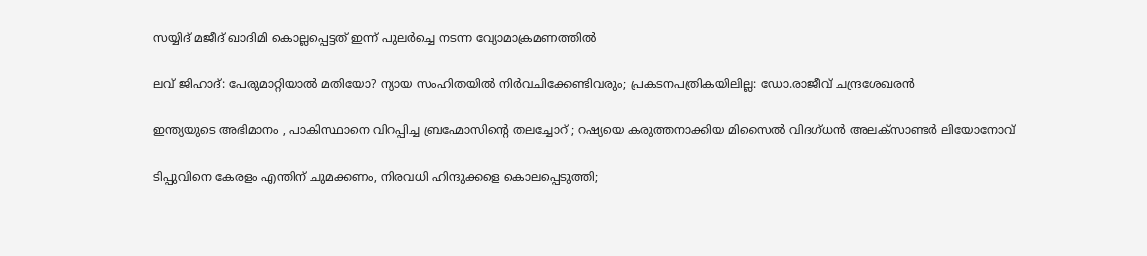സയ്യിദ് മജീദ് ഖാദിമി കൊല്ലപ്പെട്ടത് ഇന്ന് പുലർച്ചെ നടന്ന വ്യോമാക്രമണത്തിൽ

ലവ് ജിഹാദ്: പേരുമാറ്റിയാൽ മതിയോ? ന്യായ സംഹിതയിൽ നിർവചിക്കേണ്ടിവരും; പ്രകടനപത്രികയിലില്ല: ഡോ.രാജീവ് ചന്ദ്രശേഖരൻ

ഇന്ത്യയുടെ അഭിമാനം , പാകിസ്ഥാനെ വിറപ്പിച്ച ബ്രഹ്മോസിന്റെ തലച്ചോറ് ; റഷ്യയെ കരുത്തനാക്കിയ മിസൈല്‍ വിദഗ്ധന്‍ അലക്സാണ്ടര്‍ ലിയോനോവ്

ടിപ്പുവിനെ കേരളം എന്തിന് ചുമക്കണം, നിരവധി ഹിന്ദുക്കളെ കൊലപ്പെടുത്തി;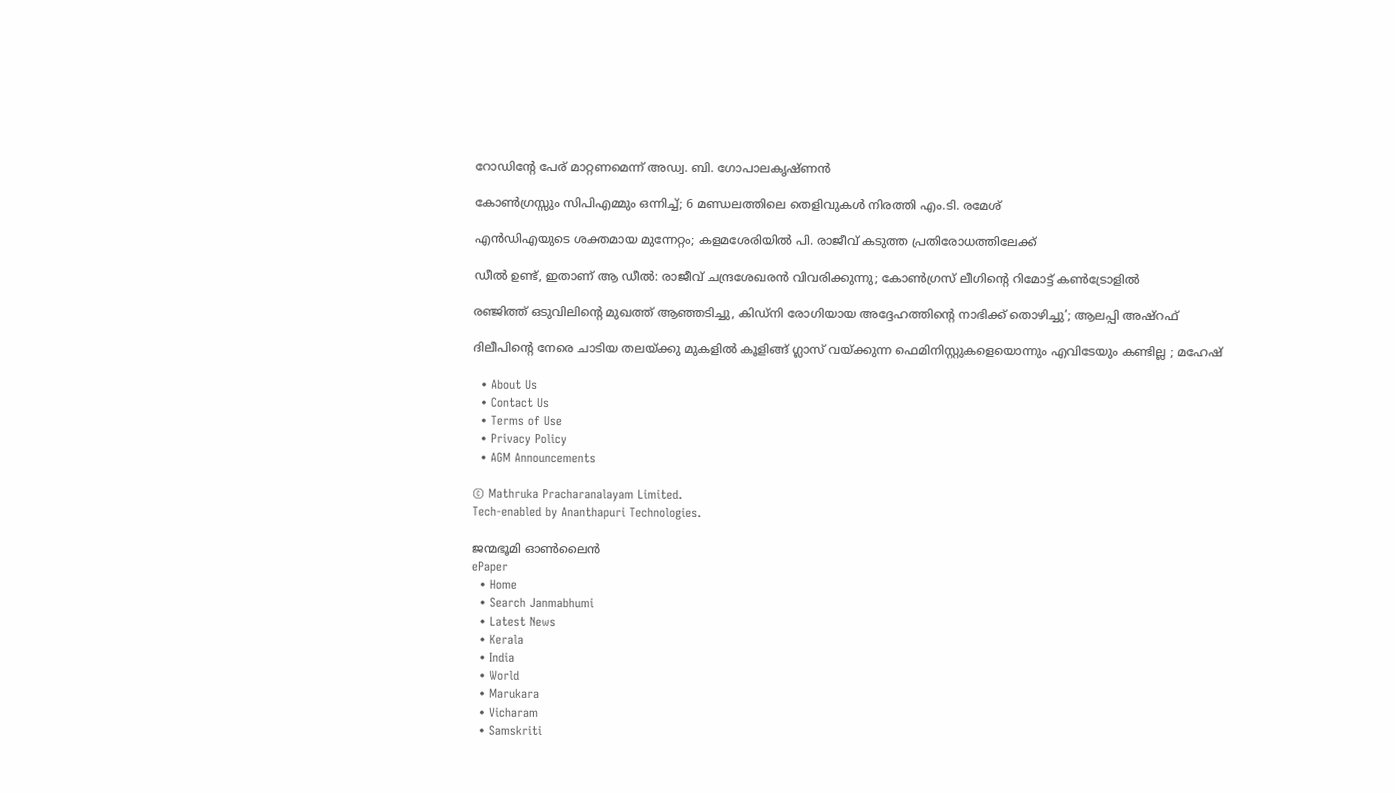റോഡിൻ്റേ പേര് മാറ്റണമെന്ന് അഡ്വ. ബി. ഗോപാലകൃഷ്ണൻ

കോൺഗ്രസ്സും സിപിഎമ്മും ഒന്നിച്ച്; 6 മണ്ഡലത്തിലെ തെളിവുകൾ നിരത്തി എം.ടി. രമേശ്

എന്‍ഡിഎയുടെ ശക്തമായ മുന്നേറ്റം; കളമശേരിയിൽ പി. രാജീവ് കടുത്ത പ്രതിരോധത്തിലേക്ക്

ഡീൽ ഉണ്ട്, ഇതാണ് ആ ഡീൽ: രാജീവ് ചന്ദ്രശേഖരൻ വിവരിക്കുന്നു; കോൺഗ്രസ് ലീഗിന്റെ റിമോട്ട് കൺട്രോളിൽ

രഞ്ജിത്ത് ഒടുവിലിന്റെ മുഖത്ത് ആഞ്ഞടിച്ചു, കിഡ്‌നി രോഗിയായ അദ്ദേഹത്തിന്റെ നാഭിക്ക് തൊഴിച്ചു’; ആലപ്പി അഷ്‌റഫ്

ദിലീപിന്റെ നേരെ ചാടിയ തലയ്‌ക്കു മുകളിൽ കൂളിങ്ങ് ഗ്ലാസ് വയ്‌ക്കുന്ന ഫെമിനിസ്റ്റുകളെയൊന്നും എവിടേയും കണ്ടില്ല ; മഹേഷ്

  • About Us
  • Contact Us
  • Terms of Use
  • Privacy Policy
  • AGM Announcements

© Mathruka Pracharanalayam Limited.
Tech-enabled by Ananthapuri Technologies.

ജന്മഭൂമി ഓണ്‍ലൈന്‍
ePaper
  • Home
  • Search Janmabhumi
  • Latest News
  • Kerala
  • India
  • World
  • Marukara
  • Vicharam
  • Samskriti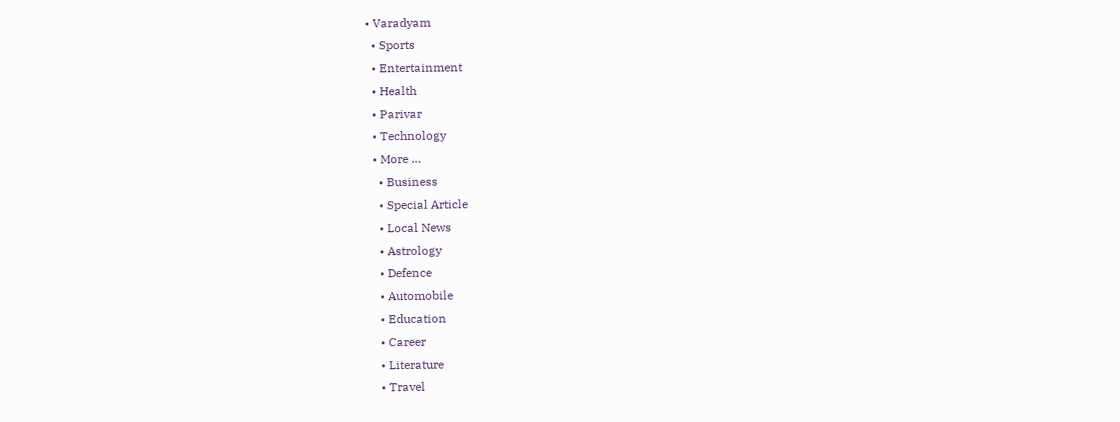• Varadyam
  • Sports
  • Entertainment
  • Health
  • Parivar
  • Technology
  • More …
    • Business
    • Special Article
    • Local News
    • Astrology
    • Defence
    • Automobile
    • Education
    • Career
    • Literature
    • Travel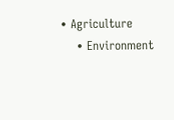• Agriculture
    • Environment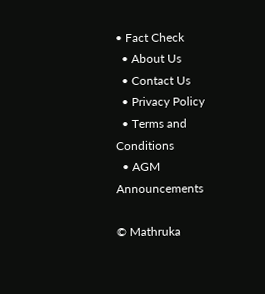• Fact Check
  • About Us
  • Contact Us
  • Privacy Policy
  • Terms and Conditions
  • AGM Announcements

© Mathruka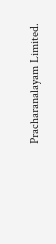Pracharanalayam Limited.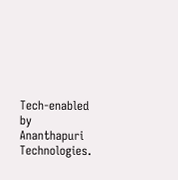Tech-enabled by Ananthapuri Technologies.